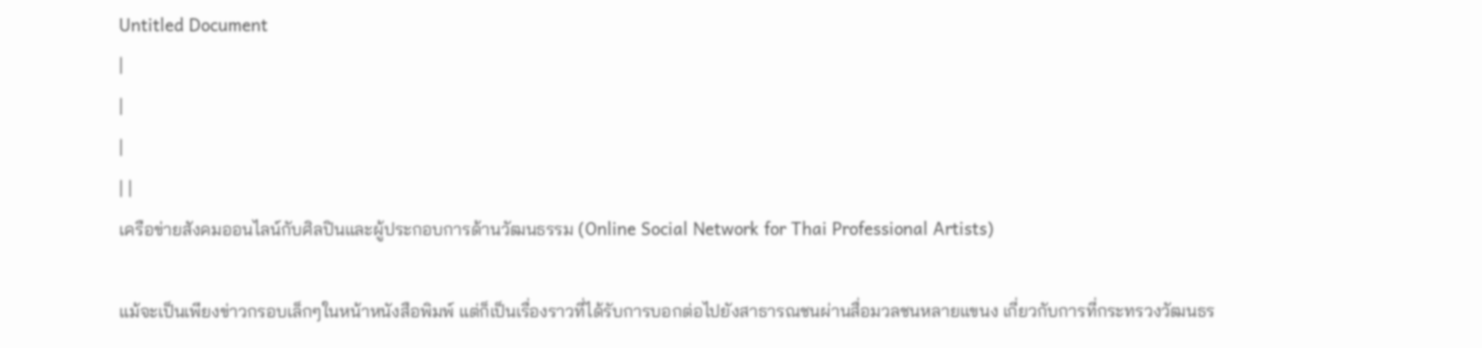Untitled Document
|
|
|
| |
เครือข่ายสังคมออนไลน์กับศิลปินและผู้ประกอบการด้านวัฒนธรรม (Online Social Network for Thai Professional Artists)

แม้จะเป็นเพียงข่าวกรอบเล็กๆในหน้าหนังสือพิมพ์ แต่ก็เป็นเรื่องราวที่ได้รับการบอกต่อไปยังสาธารณชนผ่านสื่อมวลชนหลายแขนง เกี่ยวกับการที่กระทรวงวัฒนธร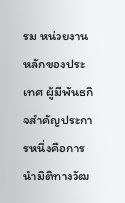รม หน่วยงานหลักของประเทศ ผู้มีพันธกิจสำคัญประการหนึ่งคือการนำมิติทางวัฒ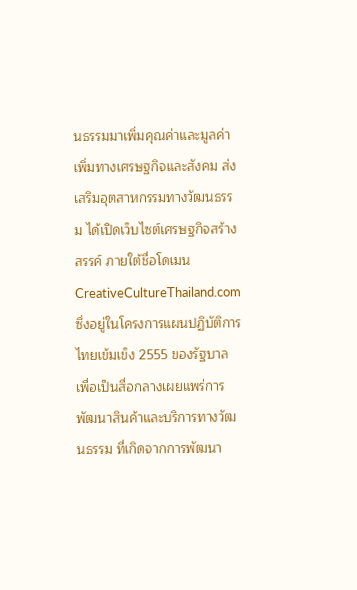นธรรมมาเพิ่มคุณค่าและมูลค่าเพิ่มทางเศรษฐกิจและสังคม ส่งเสริมอุตสาหกรรมทางวัฒนธรรม ได้เปิดเว็บไซต์เศรษฐกิจสร้างสรรค์ ภายใต้ชื่อโดเมน CreativeCultureThailand.com ซึ่งอยู่ในโครงการแผนปฏิบัติการไทยเข้มเข็ง 2555 ของรัฐบาล เพื่อเป็นสื่อกลางเผยแพร่การพัฒนาสินค้าและบริการทางวัฒนธรรม ที่เกิดจากการพัฒนา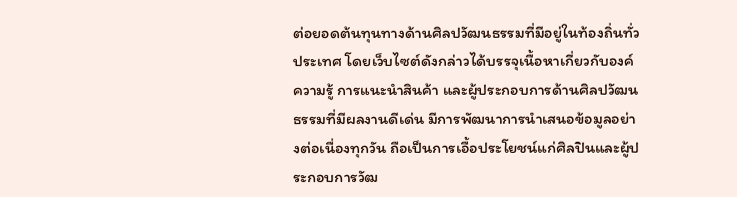ต่อยอดต้นทุนทางด้านศิลปวัฒนธรรมที่มีอยู่ในท้องถิ่นทั่วประเทศ โดยเว็บไซต์ดังกล่าวได้บรรจุเนื้อหาเกี่ยวกับองค์ความรู้ การแนะนำสินค้า และผู้ประกอบการด้านศิลปวัฒนธรรมที่มีผลงานดีเด่น มีการพัฒนาการนำเสนอข้อมูลอย่างต่อเนื่องทุกวัน ถือเป็นการเอื้อประโยชน์แก่ศิลปินและผู้ประกอบการวัฒ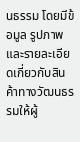นธรรม โดยมีข้อมูล รูปภาพ และรายละเอียดเกี่ยวกับสินค้าทางวัฒนธรรมให้ผู้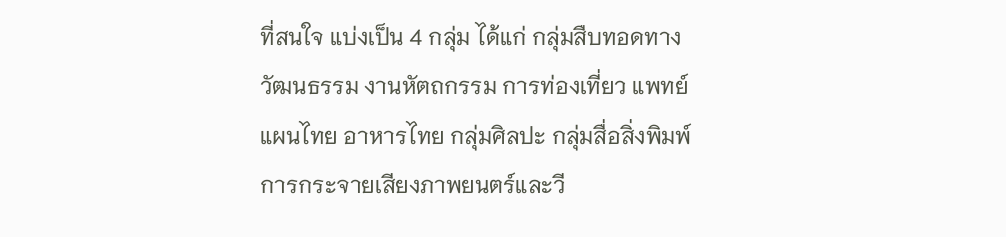ที่สนใจ แบ่งเป็น 4 กลุ่ม ได้แก่ กลุ่มสืบทอดทางวัฒนธรรม งานหัตถกรรม การท่องเที่ยว แพทย์แผนไทย อาหารไทย กลุ่มศิลปะ กลุ่มสื่อสิ่งพิมพ์ การกระจายเสียงภาพยนตร์และวี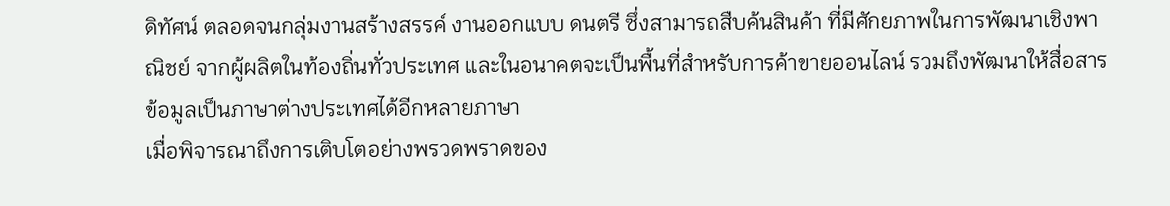ดิทัศน์ ตลอดจนกลุ่มงานสร้างสรรค์ งานออกแบบ ดนตรี ซึ่งสามารถสืบค้นสินค้า ที่มีศักยภาพในการพัฒนาเชิงพาณิชย์ จากผู้ผลิตในท้องถิ่นทั่วประเทศ และในอนาคตจะเป็นพื้นที่สำหรับการค้าขายออนไลน์ รวมถึงพัฒนาให้สื่อสารข้อมูลเป็นภาษาต่างประเทศได้อีกหลายภาษา
เมื่อพิจารณาถึงการเติบโตอย่างพรวดพราดของ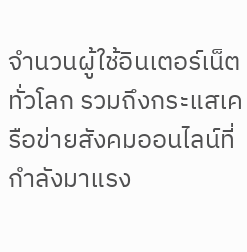จำนวนผู้ใช้อินเตอร์เน็ตทั่วโลก รวมถึงกระแสเครือข่ายสังคมออนไลน์ที่กำลังมาแรง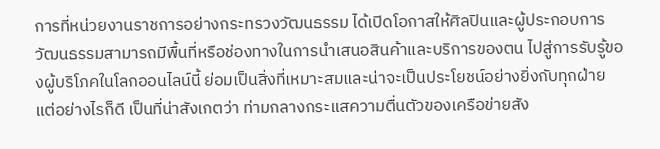การที่หน่วยงานราชการอย่างกระทรวงวัฒนธรรม ได้เปิดโอกาสให้ศิลปินและผู้ประกอบการวัฒนธรรมสามารถมีพื้นที่หรือช่องทางในการนำเสนอสินค้าและบริการของตน ไปสู่การรับรู้ของผู้บริโภคในโลกออนไลน์นี้ ย่อมเป็นสิ่งที่เหมาะสมและน่าจะเป็นประโยชน์อย่างยิ่งกับทุกฝ่าย แต่อย่างไรก็ดี เป็นที่น่าสังเกตว่า ท่ามกลางกระแสความตื่นตัวของเครือข่ายสัง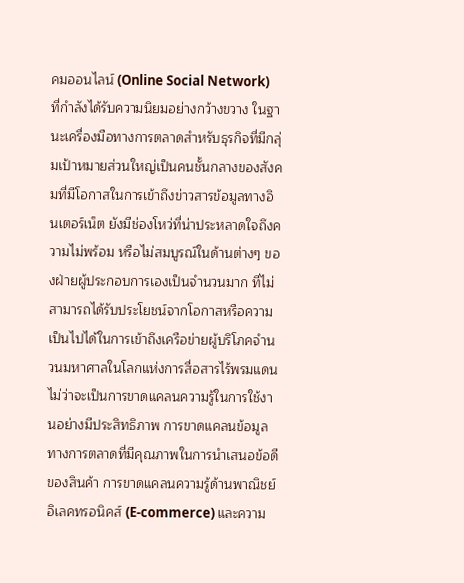คมออนไลน์ (Online Social Network) ที่กำลังได้รับความนิยมอย่างกว้างขวาง ในฐานะเครื่องมือทางการตลาดสำหรับธุรกิจที่มีกลุ่มเป้าหมายส่วนใหญ่เป็นคนชั้นกลางของสังคมที่มีโอกาสในการเข้าถึงข่าวสารข้อมูลทางอินเตอร์เน็ต ยังมีช่องโหว่ที่น่าประหลาดใจถึงความไม่พร้อม หรือไม่สมบูรณ์ในด้านต่างๆ ของฝ่ายผู้ประกอบการเองเป็นจำนวนมาก ที่ไม่สามารถได้รับประโยชน์จากโอกาสหรือความเป็นไปได้ในการเข้าถึงเครือข่ายผู้บริโภคจำนวนมหาศาลในโลกแห่งการสื่อสารไร้พรมแดน ไม่ว่าจะเป็นการขาดแคลนความรู้ในการใช้งานอย่างมีประสิทธิภาพ การขาดแคลนข้อมูลทางการตลาดที่มีคุณภาพในการนำเสนอข้อดีของสินค้า การขาดแคลนความรู้ด้านพาณิชย์อิเลคทรอนิคส์ (E-commerce) และความ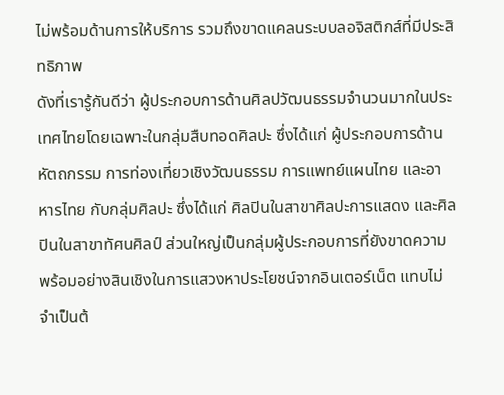ไม่พร้อมด้านการให้บริการ รวมถึงขาดแคลนระบบลอจิสติกส์ที่มีประสิทธิภาพ
ดังที่เรารู้กันดีว่า ผู้ประกอบการด้านศิลปวัฒนธรรมจำนวนมากในประเทศไทยโดยเฉพาะในกลุ่มสืบทอดศิลปะ ซึ่งได้แก่ ผู้ประกอบการด้านหัตถกรรม การท่องเที่ยวเชิงวัฒนธรรม การแพทย์แผนไทย และอาหารไทย กับกลุ่มศิลปะ ซึ่งได้แก่ ศิลปินในสาขาศิลปะการแสดง และศิลปินในสาขาทัศนศิลป์ ส่วนใหญ่เป็นกลุ่มผู้ประกอบการที่ยังขาดความพร้อมอย่างสินเชิงในการแสวงหาประโยชน์จากอินเตอร์เน็ต แทบไม่จำเป็นต้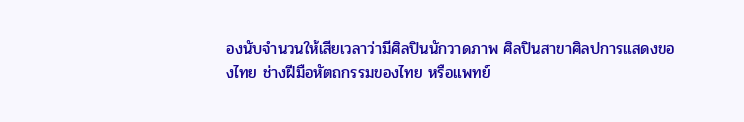องนับจำนวนให้เสียเวลาว่ามีศิลปินนักวาดภาพ ศิลปินสาขาศิลปการแสดงของไทย ช่างฝีมือหัตถกรรมของไทย หรือแพทย์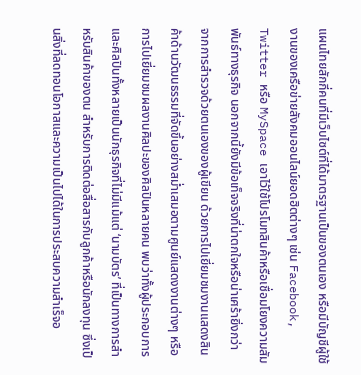แผนไทยสักกี่คนที่มีเว็บไซต์ที่ได้มาตรฐานเป็นของตนเอง หรือมีบัญชีผู้ใช้งานของเครือข่ายสังคมออนไลน์ยอดฮิตต่างๆ เช่น Facebook, Twitter หรือ MySpace เอาไว้ใช้โปรโมทสินค้าหรือเชื่อมโยงความสัมพันธ์ทางธุรกิจ นอกจากนี้ยังมีข้อเท็จจริงที่น่าตกใจหรือน่าเศร้ายิ่งกว่า จากการสำรวจด้วยตนเองของผู้เขียน ด้วยการไปเยี่ยมชมงานแสดงสินค้าด้านวัฒนธรรมที่จัดขึ้นอย่างสม่ำเสมอตามศูนย์แสดงงานต่างๆ หรือการไปเยี่ยมชมผลงานศิลปะของศิลปินหลายคน พบว่าทั้งผู้ประกอบการและศิลปินทั้งหลายเป็นนักธุรกิจที่ไม่มีแม้แต่ ‘นามบัตร’ ที่เป็นทางการสำหรับสินค้าของตน สำหรับการติดต่อสื่อสารกับลูกค้าหรือนักลงทุน ซึ่งเป็นสิ่งที่ลดทอนโอกาสและความเป็นไปได้ในการประสบความสำเร็จอ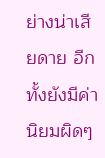ย่างน่าเสียดาย อีกทั้งยังมีค่านิยมผิดๆ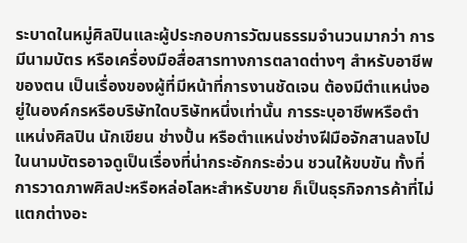ระบาดในหมู่ศิลปินและผู้ประกอบการวัฒนธรรมจำนวนมากว่า การมีนามบัตร หรือเครื่องมือสื่อสารทางการตลาดต่างๆ สำหรับอาชีพของตน เป็นเรื่องของผู้ที่มีหน้าที่การงานชัดเจน ต้องมีตำแหน่งอยู่ในองค์กรหรือบริษัทใดบริษัทหนึ่งเท่านั้น การระบุอาชีพหรือตำแหน่งศิลปิน นักเขียน ช่างปั้น หรือตำแหน่งช่างฝีมือจักสานลงไปในนามบัตรอาจดูเป็นเรื่องที่น่ากระอักกระอ่วน ชวนให้ขบขัน ทั้งที่การวาดภาพศิลปะหรือหล่อโลหะสำหรับขาย ก็เป็นธุรกิจการค้าที่ไม่แตกต่างอะ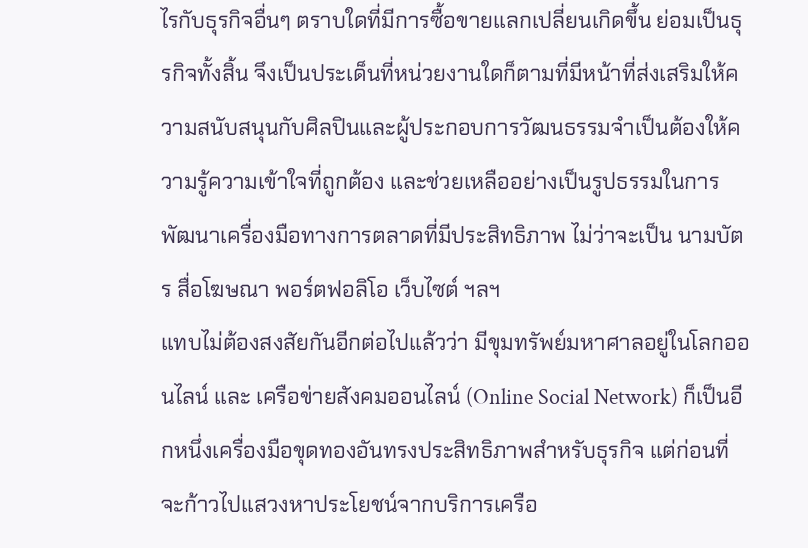ไรกับธุรกิจอื่นๆ ตราบใดที่มีการซื้อขายแลกเปลี่ยนเกิดขึ้น ย่อมเป็นธุรกิจทั้งสิ้น จึงเป็นประเด็นที่หน่วยงานใดก็ตามที่มีหน้าที่ส่งเสริมให้ความสนับสนุนกับศิลปินและผู้ประกอบการวัฒนธรรมจำเป็นต้องให้ความรู้ความเข้าใจที่ถูกต้อง และช่วยเหลืออย่างเป็นรูปธรรมในการพัฒนาเครื่องมือทางการตลาดที่มีประสิทธิภาพ ไม่ว่าจะเป็น นามบัตร สื่อโฆษณา พอร์ตฟอลิโอ เว็บไซต์ ฯลฯ
แทบไม่ต้องสงสัยกันอีกต่อไปแล้วว่า มีขุมทรัพย์มหาศาลอยู่ในโลกออนไลน์ และ เครือข่ายสังคมออนไลน์ (Online Social Network) ก็เป็นอีกหนึ่งเครื่องมือขุดทองอันทรงประสิทธิภาพสำหรับธุรกิจ แต่ก่อนที่จะก้าวไปแสวงหาประโยชน์จากบริการเครือ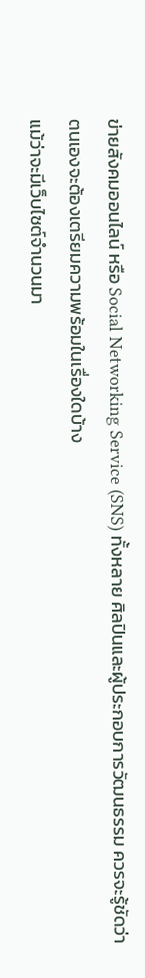ข่ายสังคมออนไลน์ หรือ Social Networking Service (SNS) ทั้งหลาย ศิลปินและผู้ประกอบการวัฒนธรรม ควรจะรู้ชัดว่า ตนเองจะต้องเตรียมความพร้อมในเรื่องใดบ้าง
แม้ว่าจะมีเว็บไซต์จำนวนมา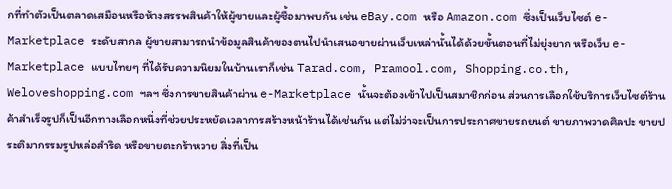กที่ทำตัวเป็นตลาดเสมือนหรือห้างสรรพสินค้าให้ผู้ขายและผู้ซื้อมาพบกัน เช่น eBay.com หรือ Amazon.com ซึ่งเป็นเว็บไซต์ e-Marketplace ระดับสากล ผู้ขายสามารถนำข้อมูลสินค้าของตนไปนำเสนอขายผ่านเว็บเหล่านั้นได้ด้วยขั้นตอนที่ไม่ยุ่งยาก หรือเว็บ e-Marketplace แบบไทยๆ ที่ได้รับความนิยมในบ้านเราก็เช่น Tarad.com, Pramool.com, Shopping.co.th, Weloveshopping.com ฯลฯ ซึ่งการขายสินค้าผ่าน e-Marketplace นั้นจะต้องเข้าไปเป็นสมาชิกก่อน ส่วนการเลือกใช้บริการเว็บไซต์ร้านค้าสำเร็จรูปก็เป็นอีกทางเลือกหนึ่งที่ช่วยประหยัดเวลาการสร้างหน้าร้านได้เช่นกัน แต่ไม่ว่าจะเป็นการประกาศขายรถยนต์ ขายภาพวาดศิลปะ ขายประติมากรรมรูปหล่อสำริด หรือขายตะกร้าหวาย สิ่งที่เป็น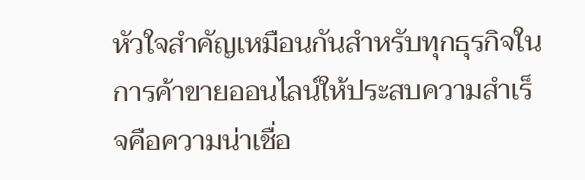หัวใจสำคัญเหมือนกันสำหรับทุกธุรกิจในการค้าขายออนไลน์ให้ประสบความสำเร็จคือความน่าเชื่อ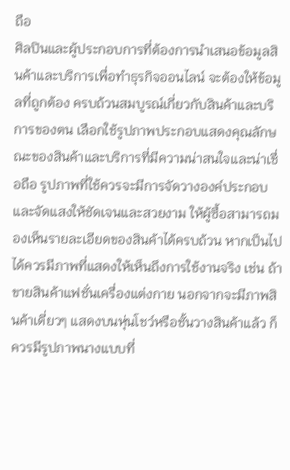ถือ
ศิลปินและผู้ประกอบการที่ต้องการนำเสนอข้อมูลสินค้าและบริการเพื่อทำธุรกิจออนไลน์ จะต้องให้ข้อมูลที่ถูกต้อง ครบถ้วนสมบูรณ์เกี่ยวกับสินค้าและบริการของตน เลือกใช้รูปภาพประกอบแสดงคุณลักษณะของสินค้าและบริการที่มีความน่าสนใจและน่าเชื่อถือ รูปภาพที่ใช้ควรจะมีการจัดวางองค์ประกอบและจัดแสงให้ชัดเจนและสวยงาม ให้ผู้ซื้อสามารถมองเห็นรายละเอียดของสินค้าได้ครบถ้วน หากเป็นไปได้ควรมีภาพที่แสดงให้เห็นถึงการใช้งานจริง เช่น ถ้าขายสินค้าแฟชั่นเครื่องแต่งกาย นอกจากจะมีภาพสินค้าเดี่ยวๆ แสดงบนหุ่นโชว์หรือชั้นวางสินค้าแล้ว ก็ควรมีรูปภาพนางแบบที่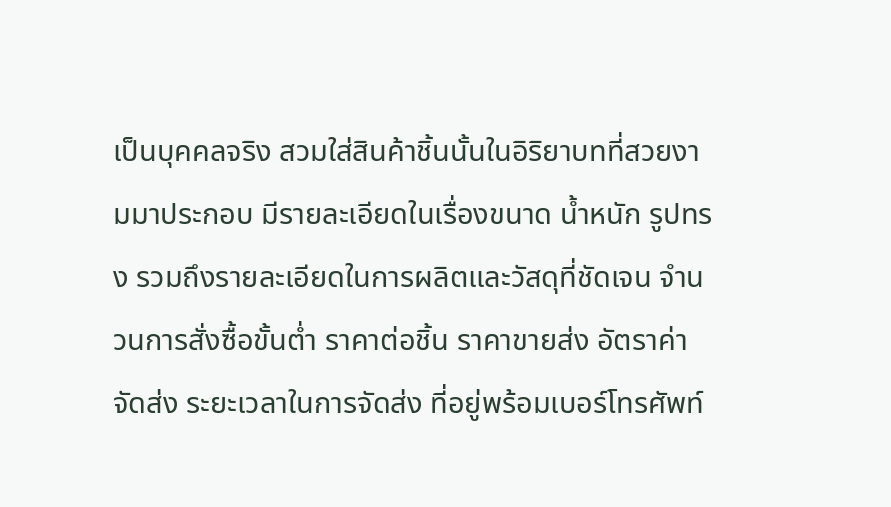เป็นบุคคลจริง สวมใส่สินค้าชิ้นนั้นในอิริยาบทที่สวยงามมาประกอบ มีรายละเอียดในเรื่องขนาด น้ำหนัก รูปทรง รวมถึงรายละเอียดในการผลิตและวัสดุที่ชัดเจน จำนวนการสั่งซื้อขั้นต่ำ ราคาต่อชิ้น ราคาขายส่ง อัตราค่าจัดส่ง ระยะเวลาในการจัดส่ง ที่อยู่พร้อมเบอร์โทรศัพท์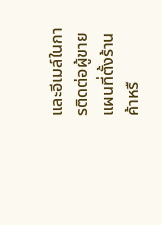และอีเมล์ในการติดต่อผู้ขาย แผนที่ตั้งร้านค้าหรื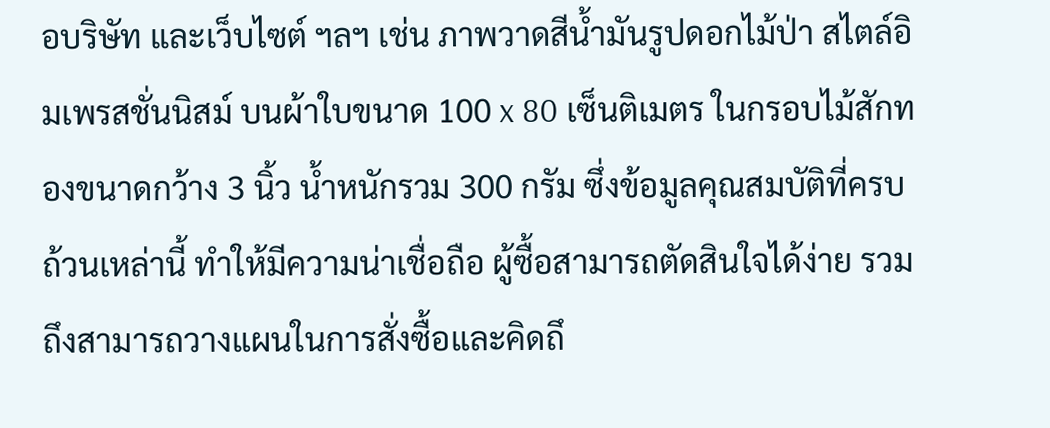อบริษัท และเว็บไซต์ ฯลฯ เช่น ภาพวาดสีน้ำมันรูปดอกไม้ป่า สไตล์อิมเพรสชั่นนิสม์ บนผ้าใบขนาด 100 x 80 เซ็นติเมตร ในกรอบไม้สักทองขนาดกว้าง 3 นิ้ว น้ำหนักรวม 300 กรัม ซึ่งข้อมูลคุณสมบัติที่ครบถ้วนเหล่านี้ ทำให้มีความน่าเชื่อถือ ผู้ซื้อสามารถตัดสินใจได้ง่าย รวมถึงสามารถวางแผนในการสั่งซื้อและคิดถึ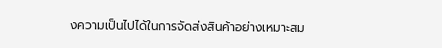งความเป็นไปได้ในการจัดส่งสินค้าอย่างเหมาะสม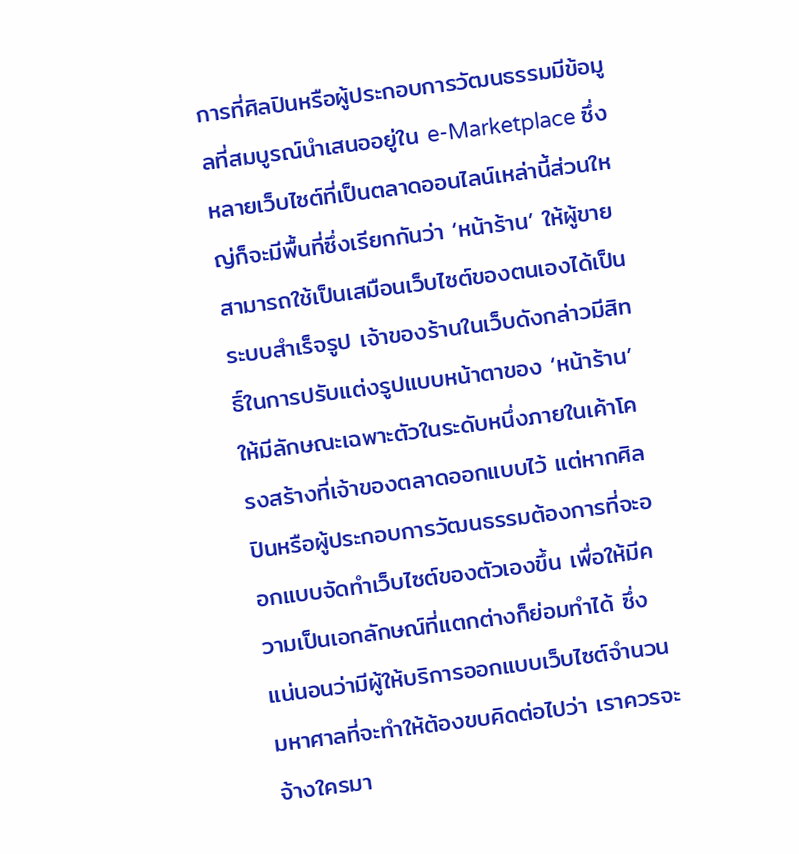การที่ศิลปินหรือผู้ประกอบการวัฒนธรรมมีข้อมูลที่สมบูรณ์นำเสนออยู่ใน e-Marketplace ซึ่งหลายเว็บไซต์ที่เป็นตลาดออนไลน์เหล่านี้ส่วนใหญ่ก็จะมีพื้นที่ซึ่งเรียกกันว่า ‘หน้าร้าน’ ให้ผู้ขายสามารถใช้เป็นเสมือนเว็บไซต์ของตนเองได้เป็นระบบสำเร็จรูป เจ้าของร้านในเว็บดังกล่าวมีสิทธิ์ในการปรับแต่งรูปแบบหน้าตาของ ‘หน้าร้าน’ ให้มีลักษณะเฉพาะตัวในระดับหนึ่งภายในเค้าโครงสร้างที่เจ้าของตลาดออกแบบไว้ แต่หากศิลปินหรือผู้ประกอบการวัฒนธรรมต้องการที่จะออกแบบจัดทำเว็บไซต์ของตัวเองขึ้น เพื่อให้มีความเป็นเอกลักษณ์ที่แตกต่างก็ย่อมทำได้ ซึ่งแน่นอนว่ามีผู้ให้บริการออกแบบเว็บไซต์จำนวนมหาศาลที่จะทำให้ต้องขบคิดต่อไปว่า เราควรจะจ้างใครมา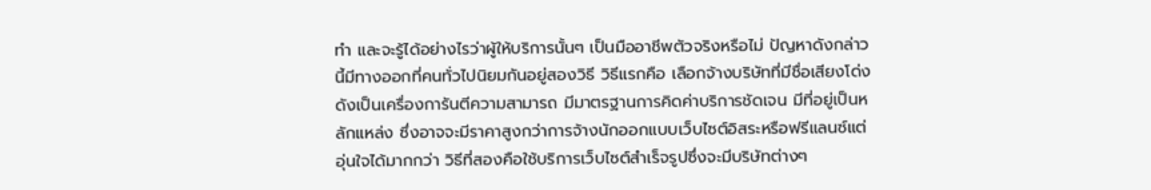ทำ และจะรู้ได้อย่างไรว่าผู้ให้บริการนั้นๆ เป็นมืออาชีพตัวจริงหรือไม่ ปัญหาดังกล่าวนี้มีทางออกที่คนทั่วไปนิยมกันอยู่สองวิธี วิธีแรกคือ เลือกจ้างบริษัทที่มีชื่อเสียงโด่งดังเป็นเครื่องการันตีความสามารถ มีมาตรฐานการคิดค่าบริการชัดเจน มีที่อยู่เป็นหลักแหล่ง ซึ่งอาจจะมีราคาสูงกว่าการจ้างนักออกแบบเว็บไซต์อิสระหรือฟรีแลนซ์แต่อุ่นใจได้มากกว่า วิธีที่สองคือใช้บริการเว็บไซต์สำเร็จรูปซึ่งจะมีบริษัทต่างๆ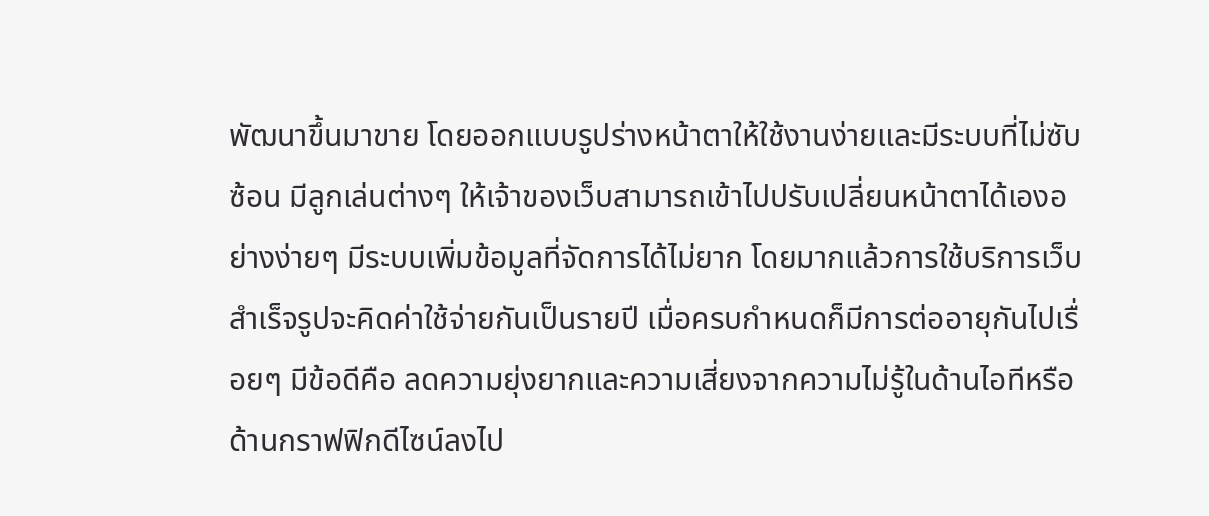พัฒนาขึ้นมาขาย โดยออกแบบรูปร่างหน้าตาให้ใช้งานง่ายและมีระบบที่ไม่ซับซ้อน มีลูกเล่นต่างๆ ให้เจ้าของเว็บสามารถเข้าไปปรับเปลี่ยนหน้าตาได้เองอย่างง่ายๆ มีระบบเพิ่มข้อมูลที่จัดการได้ไม่ยาก โดยมากแล้วการใช้บริการเว็บสำเร็จรูปจะคิดค่าใช้จ่ายกันเป็นรายปี เมื่อครบกำหนดก็มีการต่ออายุกันไปเรื่อยๆ มีข้อดีคือ ลดความยุ่งยากและความเสี่ยงจากความไม่รู้ในด้านไอทีหรือด้านกราฟฟิกดีไซน์ลงไป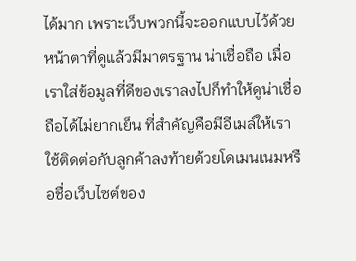ได้มาก เพราะเว็บพวกนี้จะออกแบบไว้ด้วยหน้าตาที่ดูแล้วมีมาตรฐาน น่าเชื่อถือ เมื่อเราใส่ข้อมูลที่ดีของเราลงไปก็ทำให้ดูน่าเชื่อถือได้ไม่ยากเย็น ที่สำคัญคือมีอีเมล์ให้เราใช้ติดต่อกับลูกค้าลงท้ายด้วยโดเมนเนมหรือชื่อเว็บไซต์ของ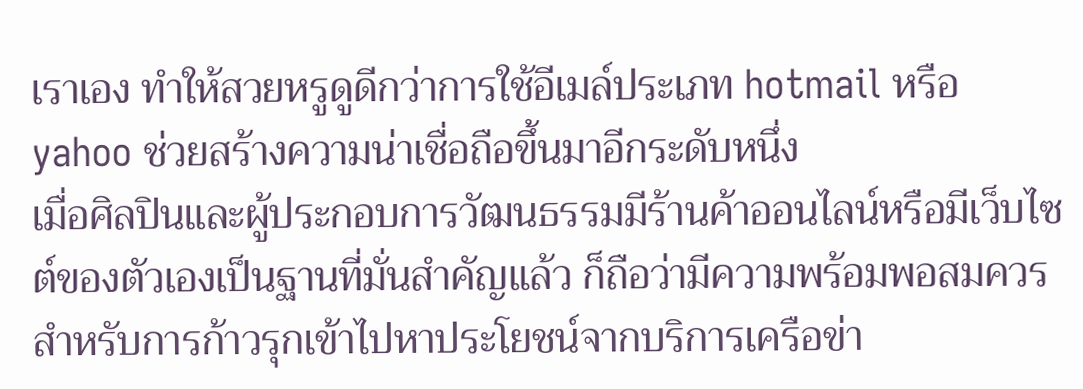เราเอง ทำให้สวยหรูดูดีกว่าการใช้อีเมล์ประเภท hotmail หรือ yahoo ช่วยสร้างความน่าเชื่อถือขึ้นมาอีกระดับหนึ่ง
เมื่อศิลปินและผู้ประกอบการวัฒนธรรมมีร้านค้าออนไลน์หรือมีเว็บไซต์ของตัวเองเป็นฐานที่มั่นสำคัญแล้ว ก็ถือว่ามีความพร้อมพอสมควร สำหรับการก้าวรุกเข้าไปหาประโยชน์จากบริการเครือข่า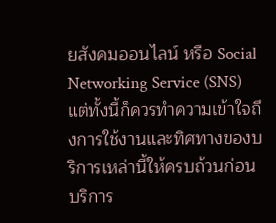ยสังคมออนไลน์ หรือ Social Networking Service (SNS) แต่ทั้งนี้ก็ควรทำความเข้าใจถึงการใช้งานและทิศทางของบริการเหล่านี้ให้ครบถ้วนก่อน
บริการ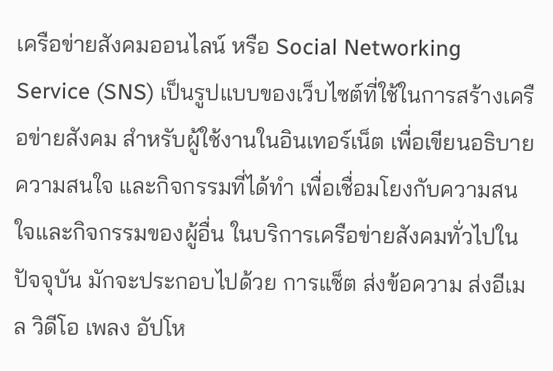เครือข่ายสังคมออนไลน์ หรือ Social Networking Service (SNS) เป็นรูปแบบของเว็บไซต์ที่ใช้ในการสร้างเครือข่ายสังคม สำหรับผู้ใช้งานในอินเทอร์เน็ต เพื่อเขียนอธิบายความสนใจ และกิจกรรมที่ได้ทำ เพื่อเชื่อมโยงกับความสนใจและกิจกรรมของผู้อื่น ในบริการเครือข่ายสังคมทั่วไปในปัจจุบัน มักจะประกอบไปด้วย การแช็ต ส่งข้อความ ส่งอีเมล วิดีโอ เพลง อัปโห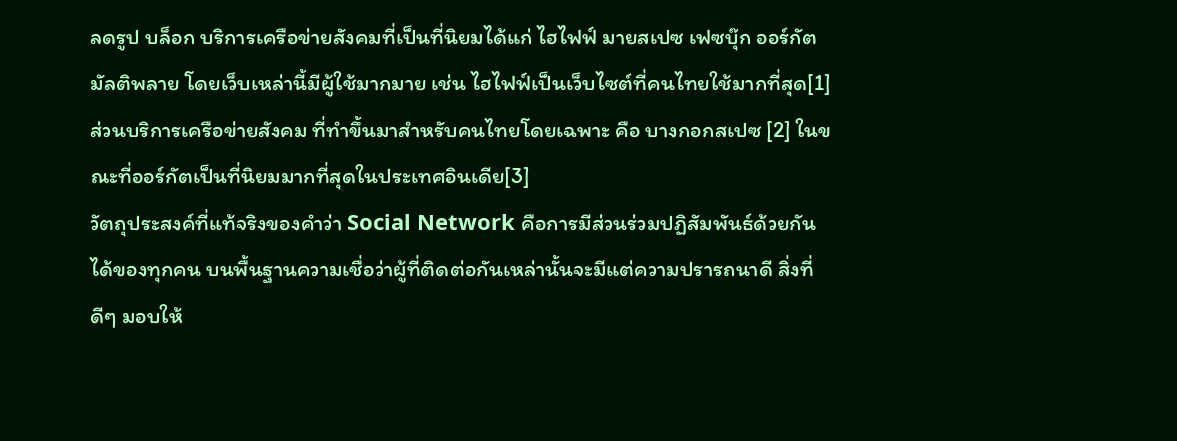ลดรูป บล็อก บริการเครือข่ายสังคมที่เป็นที่นิยมได้แก่ ไฮไฟฟ์ มายสเปซ เฟซบุ๊ก ออร์กัต มัลติพลาย โดยเว็บเหล่านี้มีผู้ใช้มากมาย เช่น ไฮไฟฟ์เป็นเว็บไซต์ที่คนไทยใช้มากที่สุด[1] ส่วนบริการเครือข่ายสังคม ที่ทำขึ้นมาสำหรับคนไทยโดยเฉพาะ คือ บางกอกสเปซ [2] ในขณะที่ออร์กัตเป็นที่นิยมมากที่สุดในประเทศอินเดีย[3]
วัตถุประสงค์ที่แท้จริงของคำว่า Social Network คือการมีส่วนร่วมปฏิสัมพันธ์ด้วยกันได้ของทุกคน บนพื้นฐานความเชื่อว่าผู้ที่ติดต่อกันเหล่านั้นจะมีแต่ความปรารถนาดี สิ่งที่ดีๆ มอบให้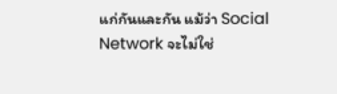แก่กันและกัน แม้ว่า Social Network จะไม่ใช่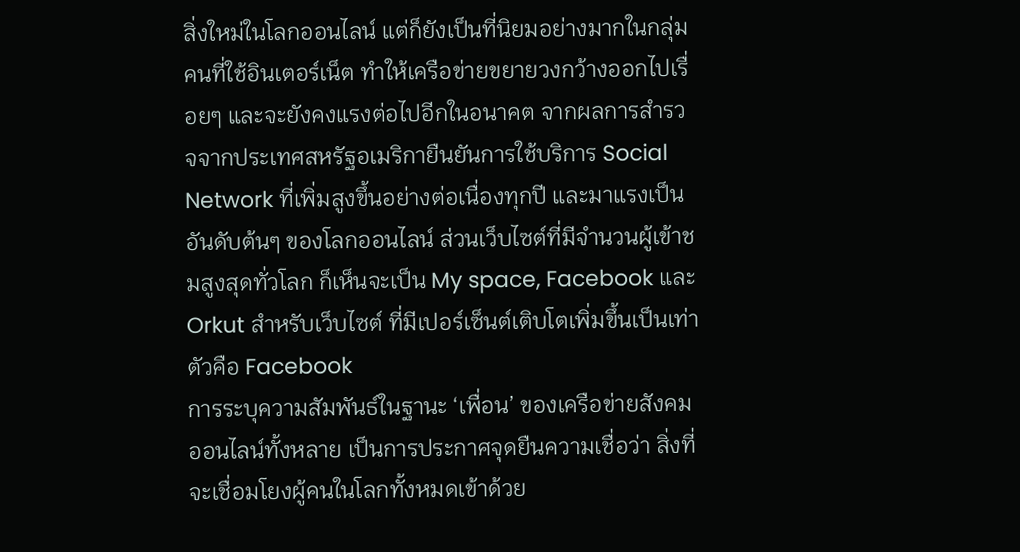สิ่งใหม่ในโลกออนไลน์ แต่ก็ยังเป็นที่นิยมอย่างมากในกลุ่มคนที่ใช้อินเตอร์เน็ต ทำให้เครือข่ายขยายวงกว้างออกไปเรื่อยๆ และจะยังคงแรงต่อไปอีกในอนาคต จากผลการสำรวจจากประเทศสหรัฐอเมริกายืนยันการใช้บริการ Social Network ที่เพิ่มสูงขึ้นอย่างต่อเนื่องทุกปี และมาแรงเป็นอันดับต้นๆ ของโลกออนไลน์ ส่วนเว็บไซต์ที่มีจำนวนผู้เข้าชมสูงสุดทั่วโลก ก็เห็นจะเป็น My space, Facebook และ Orkut สำหรับเว็บไซต์ ที่มีเปอร์เซ็นต์เติบโตเพิ่มขึ้นเป็นเท่าตัวคือ Facebook
การระบุความสัมพันธ์ในฐานะ ‘เพื่อน’ ของเครือข่ายสังคมออนไลน์ทั้งหลาย เป็นการประกาศจุดยืนความเชื่อว่า สิ่งที่จะเชื่อมโยงผู้คนในโลกทั้งหมดเข้าด้วย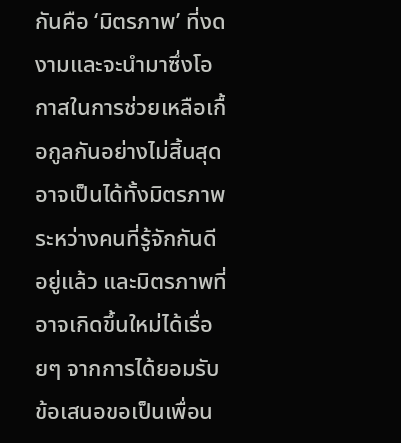กันคือ ‘มิตรภาพ’ ที่งดงามและจะนำมาซึ่งโอกาสในการช่วยเหลือเกื้อกูลกันอย่างไม่สิ้นสุด อาจเป็นได้ทั้งมิตรภาพระหว่างคนที่รู้จักกันดีอยู่แล้ว และมิตรภาพที่อาจเกิดขึ้นใหม่ได้เรื่อยๆ จากการได้ยอมรับข้อเสนอขอเป็นเพื่อน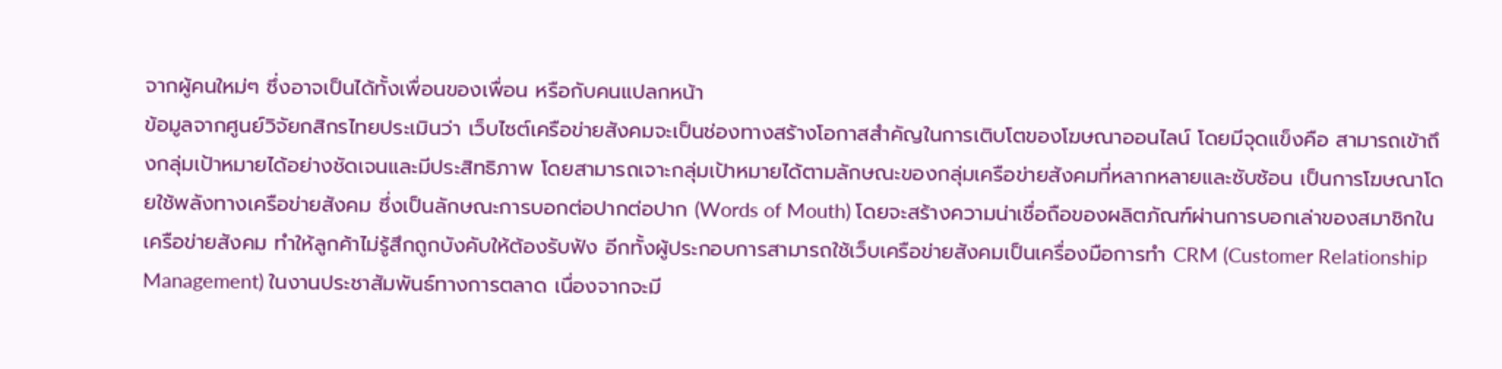จากผู้คนใหม่ๆ ซึ่งอาจเป็นได้ทั้งเพื่อนของเพื่อน หรือกับคนแปลกหน้า
ข้อมูลจากศูนย์วิจัยกสิกรไทยประเมินว่า เว็บไซต์เครือข่ายสังคมจะเป็นช่องทางสร้างโอกาสสำคัญในการเติบโตของโฆษณาออนไลน์ โดยมีจุดแข็งคือ สามารถเข้าถึงกลุ่มเป้าหมายได้อย่างชัดเจนและมีประสิทธิภาพ โดยสามารถเจาะกลุ่มเป้าหมายได้ตามลักษณะของกลุ่มเครือข่ายสังคมที่หลากหลายและซับซ้อน เป็นการโฆษณาโดยใช้พลังทางเครือข่ายสังคม ซึ่งเป็นลักษณะการบอกต่อปากต่อปาก (Words of Mouth) โดยจะสร้างความน่าเชื่อถือของผลิตภัณฑ์ผ่านการบอกเล่าของสมาชิกในเครือข่ายสังคม ทำให้ลูกค้าไม่รู้สึกถูกบังคับให้ต้องรับฟัง อีกทั้งผู้ประกอบการสามารถใช้เว็บเครือข่ายสังคมเป็นเครื่องมือการทำ CRM (Customer Relationship Management) ในงานประชาสัมพันธ์ทางการตลาด เนื่องจากจะมี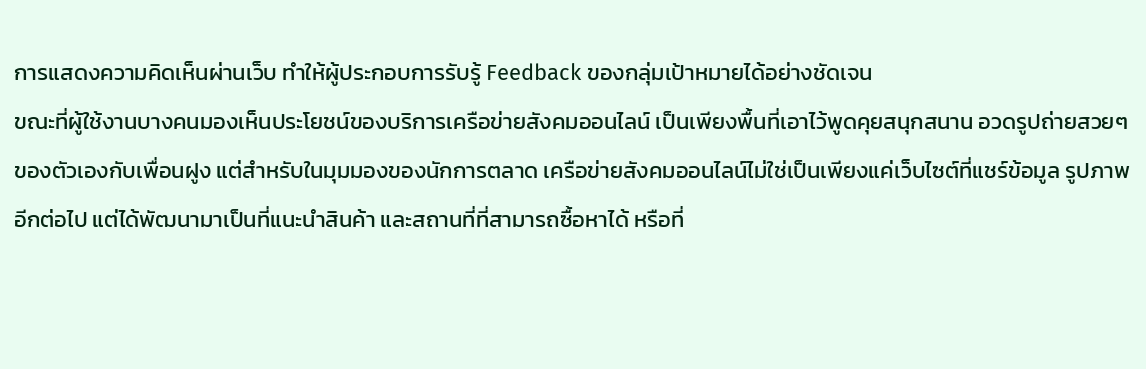การแสดงความคิดเห็นผ่านเว็บ ทำให้ผู้ประกอบการรับรู้ Feedback ของกลุ่มเป้าหมายได้อย่างชัดเจน
ขณะที่ผู้ใช้งานบางคนมองเห็นประโยชน์ของบริการเครือข่ายสังคมออนไลน์ เป็นเพียงพื้นที่เอาไว้พูดคุยสนุกสนาน อวดรูปถ่ายสวยๆ ของตัวเองกับเพื่อนฝูง แต่สำหรับในมุมมองของนักการตลาด เครือข่ายสังคมออนไลน์ไม่ใช่เป็นเพียงแค่เว็บไซต์ที่แชร์ข้อมูล รูปภาพอีกต่อไป แต่ได้พัฒนามาเป็นที่แนะนำสินค้า และสถานที่ที่สามารถซื้อหาได้ หรือที่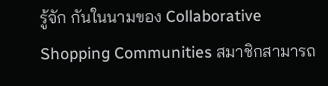รู้จัก กันในนามของ Collaborative Shopping Communities สมาชิกสามารถ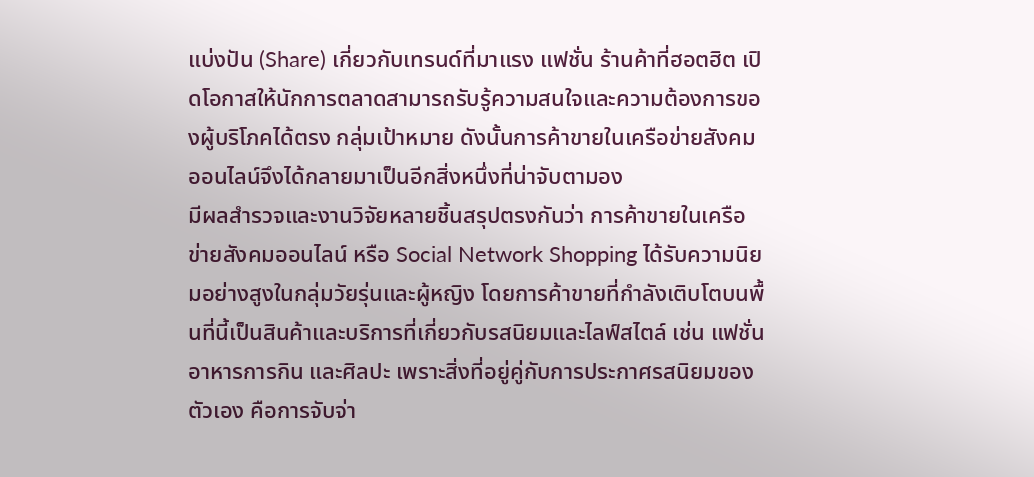แบ่งปัน (Share) เกี่ยวกับเทรนด์ที่มาแรง แฟชั่น ร้านค้าที่ฮอตฮิต เปิดโอกาสให้นักการตลาดสามารถรับรู้ความสนใจและความต้องการของผู้บริโภคได้ตรง กลุ่มเป้าหมาย ดังนั้นการค้าขายในเครือข่ายสังคมออนไลน์จึงได้กลายมาเป็นอีกสิ่งหนึ่งที่น่าจับตามอง
มีผลสำรวจและงานวิจัยหลายชิ้นสรุปตรงกันว่า การค้าขายในเครือข่ายสังคมออนไลน์ หรือ Social Network Shopping ได้รับความนิยมอย่างสูงในกลุ่มวัยรุ่นและผู้หญิง โดยการค้าขายที่กำลังเติบโตบนพื้นที่นี้เป็นสินค้าและบริการที่เกี่ยวกับรสนิยมและไลฟ์สไตล์ เช่น แฟชั่น อาหารการกิน และศิลปะ เพราะสิ่งที่อยู่คู่กับการประกาศรสนิยมของตัวเอง คือการจับจ่า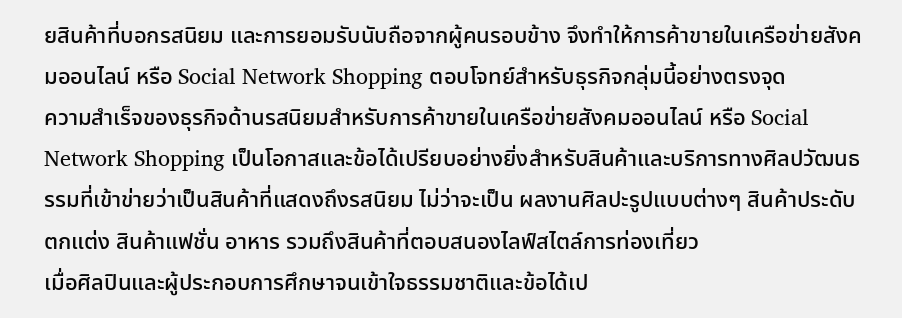ยสินค้าที่บอกรสนิยม และการยอมรับนับถือจากผู้คนรอบข้าง จึงทำให้การค้าขายในเครือข่ายสังคมออนไลน์ หรือ Social Network Shopping ตอบโจทย์สำหรับธุรกิจกลุ่มนี้อย่างตรงจุด
ความสำเร็จของธุรกิจด้านรสนิยมสำหรับการค้าขายในเครือข่ายสังคมออนไลน์ หรือ Social Network Shopping เป็นโอกาสและข้อได้เปรียบอย่างยิ่งสำหรับสินค้าและบริการทางศิลปวัฒนธรรมที่เข้าข่ายว่าเป็นสินค้าที่แสดงถึงรสนิยม ไม่ว่าจะเป็น ผลงานศิลปะรูปแบบต่างๆ สินค้าประดับตกแต่ง สินค้าแฟชั่น อาหาร รวมถึงสินค้าที่ตอบสนองไลฟ์สไตล์การท่องเที่ยว
เมื่อศิลปินและผู้ประกอบการศึกษาจนเข้าใจธรรมชาติและข้อได้เป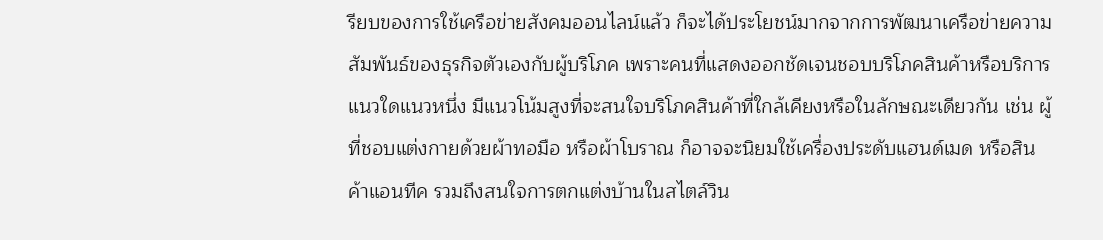รียบของการใช้เครือข่ายสังคมออนไลน์แล้ว ก็จะได้ประโยชน์มากจากการพัฒนาเครือข่ายความสัมพันธ์ของธุรกิจตัวเองกับผู้บริโภค เพราะคนที่แสดงออกชัดเจนชอบบริโภคสินค้าหรือบริการแนวใดแนวหนึ่ง มีแนวโน้มสูงที่จะสนใจบริโภคสินค้าที่ใกล้เคียงหรือในลักษณะเดียวกัน เช่น ผู้ที่ชอบแต่งกายด้วยผ้าทอมือ หรือผ้าโบราณ ก็อาจจะนิยมใช้เครื่องประดับแฮนด์เมด หรือสินค้าแอนทีค รวมถึงสนใจการตกแต่งบ้านในสไตล์วิน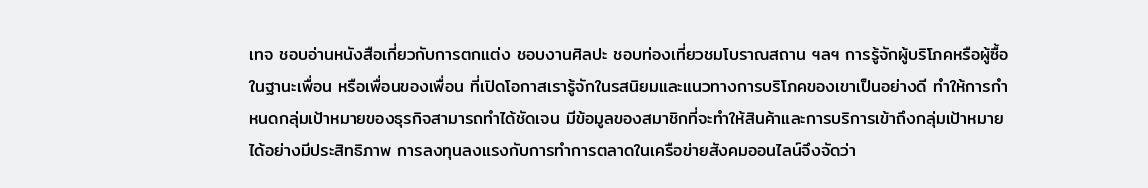เทจ ชอบอ่านหนังสือเกี่ยวกับการตกแต่ง ชอบงานศิลปะ ชอบท่องเที่ยวชมโบราณสถาน ฯลฯ การรู้จักผู้บริโภคหรือผู้ซื้อในฐานะเพื่อน หรือเพื่อนของเพื่อน ที่เปิดโอกาสเรารู้จักในรสนิยมและแนวทางการบริโภคของเขาเป็นอย่างดี ทำให้การกำหนดกลุ่มเป้าหมายของธุรกิจสามารถทำได้ชัดเจน มีข้อมูลของสมาชิกที่จะทำให้สินค้าและการบริการเข้าถึงกลุ่มเป้าหมายได้อย่างมีประสิทธิภาพ การลงทุนลงแรงกับการทำการตลาดในเครือข่ายสังคมออนไลน์จึงจัดว่า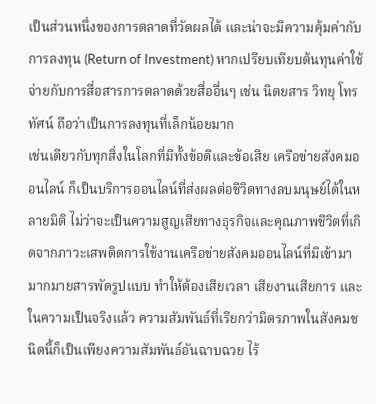เป็นส่วนหนึ่งของการตลาดที่วัดผลได้ และน่าจะมีความคุ้มค่ากับการลงทุน (Return of Investment) หากเปรียบเทียบต้นทุนค่าใช้จ่ายกับการสื่อสารการตลาดด้วยสื่ออื่นๆ เช่น นิตยสาร วิทยุ โทรทัศน์ ถือว่าเป็นการลงทุนที่เล็กน้อยมาก
เช่นเดียวกับทุกสิ่งในโลกที่มีทั้งข้อดีและข้อเสีย เครือข่ายสังคมออนไลน์ ก็เป็นบริการออนไลน์ที่ส่งผลต่อชีวิตทางลบมนุษย์ได้ในหลายมิติ ไม่ว่าจะเป็นความสูญเสียทางธุรกิจและคุณภาพชีวิตที่เกิดจากภาวะเสพติดการใช้งานเครือข่ายสังคมออนไลน์ที่มีเข้ามามากมายสารพัดรูปแบบ ทำให้ต้องเสียเวลา เสียงานเสียการ และในความเป็นจริงแล้ว ความสัมพันธ์ที่เรียกว่ามิตรภาพในสังคมชนิดนี้ก็เป็นเพียงความสัมพันธ์อันฉาบฉวย ไร้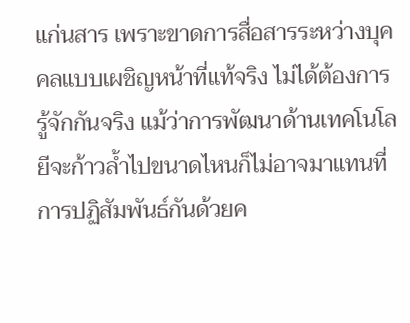แก่นสาร เพราะขาดการสื่อสารระหว่างบุคคลแบบเผชิญหน้าที่แท้จริง ไม่ได้ต้องการรู้จักกันจริง แม้ว่าการพัฒนาด้านเทคโนโลยีจะก้าวล้ำไปขนาดไหนก็ไม่อาจมาแทนที่การปฏิสัมพันธ์กันด้วยค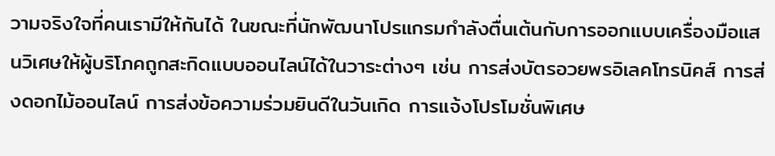วามจริงใจที่คนเรามีให้กันได้ ในขณะที่นักพัฒนาโปรแกรมกำลังตื่นเต้นกับการออกแบบเครื่องมือแสนวิเศษให้ผู้บริโภคถูกสะกิดแบบออนไลน์ได้ในวาระต่างๆ เช่น การส่งบัตรอวยพรอิเลคโทรนิคส์ การส่งดอกไม้ออนไลน์ การส่งข้อความร่วมยินดีในวันเกิด การแจ้งโปรโมชั่นพิเศษ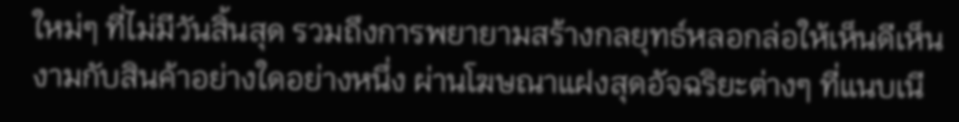ใหม่ๆ ที่ไม่มีวันสิ้นสุด รวมถึงการพยายามสร้างกลยุทธ์หลอกล่อให้เห็นดีเห็นงามกับสินค้าอย่างใดอย่างหนึ่ง ผ่านโฆษณาแฝงสุดอัจฉริยะต่างๆ ที่แนบเนี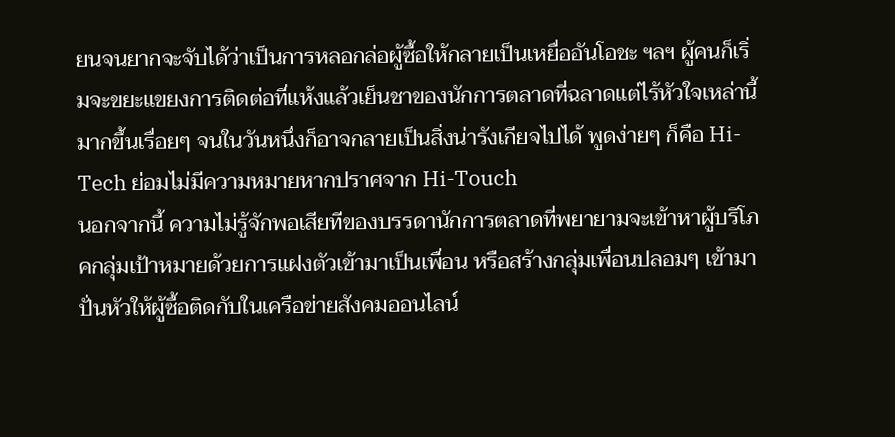ยนจนยากจะจับได้ว่าเป็นการหลอกล่อผู้ซื้อให้กลายเป็นเหยื่ออันโอชะ ฯลฯ ผู้คนก็เริ่มจะขยะแขยงการติดต่อที่แห้งแล้วเย็นชาของนักการตลาดที่ฉลาดแต่ไร้หัวใจเหล่านี้มากขึ้นเรื่อยๆ จนในวันหนึ่งก็อาจกลายเป็นสิ่งน่ารังเกียจไปได้ พูดง่ายๆ ก็คือ Hi-Tech ย่อมไม่มีความหมายหากปราศจาก Hi-Touch
นอกจากนี้ ความไม่รู้จักพอเสียทีของบรรดานักการตลาดที่พยายามจะเข้าหาผู้บริโภคกลุ่มเป้าหมายด้วยการแฝงตัวเข้ามาเป็นเพื่อน หรือสร้างกลุ่มเพื่อนปลอมๆ เข้ามาปั่นหัวให้ผู้ซื้อติดกับในเครือข่ายสังคมออนไลน์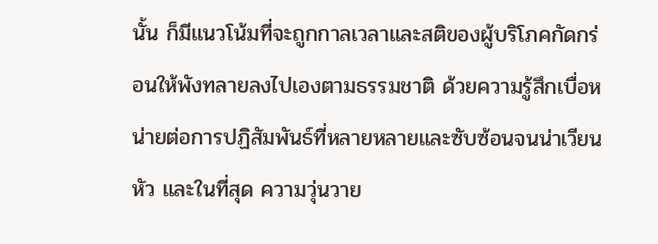นั้น ก็มีแนวโน้มที่จะถูกกาลเวลาและสติของผู้บริโภคกัดกร่อนให้พังทลายลงไปเองตามธรรมชาติ ด้วยความรู้สึกเบื่อหน่ายต่อการปฏิสัมพันธ์ที่หลายหลายและซับซ้อนจนน่าเวียนหัว และในที่สุด ความวุ่นวาย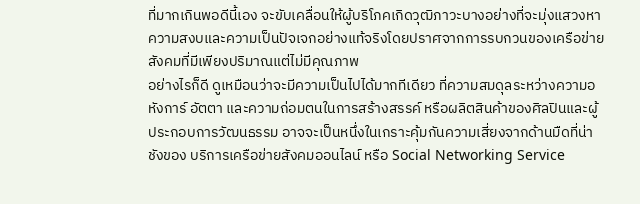ที่มากเกินพอดีนี้เอง จะขับเคลื่อนให้ผู้บริโภคเกิดวุฒิภาวะบางอย่างที่จะมุ่งแสวงหาความสงบและความเป็นปัจเจกอย่างแท้จริงโดยปราศจากการรบกวนของเครือข่ายสังคมที่มีเพียงปริมาณแต่ไม่มีคุณภาพ
อย่างไรก็ดี ดูเหมือนว่าจะมีความเป็นไปได้มากทีเดียว ที่ความสมดุลระหว่างความอหังการ์ อัตตา และความถ่อมตนในการสร้างสรรค์ หรือผลิตสินค้าของศิลปินและผู้ประกอบการวัฒนธรรม อาจจะเป็นหนึ่งในเกราะคุ้มกันความเสี่ยงจากด้านมืดที่น่าชังของ บริการเครือข่ายสังคมออนไลน์ หรือ Social Networking Service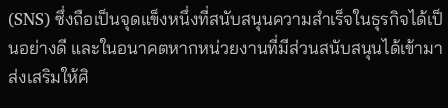(SNS) ซึ่งถือเป็นจุดแข็งหนึ่งที่สนับสนุนความสำเร็จในธุรกิจได้เป็นอย่างดี และในอนาคตหากหน่วยงานที่มีส่วนสนับสนุนได้เข้ามาส่งเสริมให้ศิ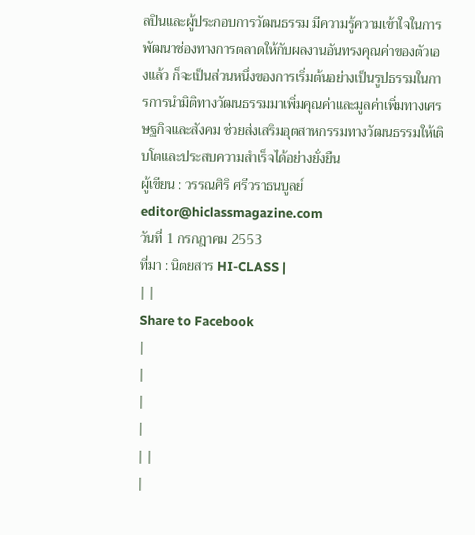ลปินและผู้ประกอบการวัฒนธรรม มีความรู้ความเข้าใจในการพัฒนาช่องทางการตลาดให้กับผลงานอันทรงคุณค่าของตัวเองแล้ว ก็จะเป็นส่วนหนึ่งของการเริ่มต้นอย่างเป็นรูปธรรมในการการนำมิติทางวัฒนธรรมมาเพิ่มคุณค่าและมูลค่าเพิ่มทางเศรษฐกิจและสังคม ช่วยส่งเสริมอุตสาหกรรมทางวัฒนธรรมให้เติบโตและประสบความสำเร็จได้อย่างยั่งยืน
ผู้เขียน : วรรณศิริ ศรีวราธนบูลย์
editor@hiclassmagazine.com
วันที่ 1 กรกฎาคม 2553
ที่มา : นิตยสาร HI-CLASS |
| |
Share to Facebook
|
|
|
|
| |
|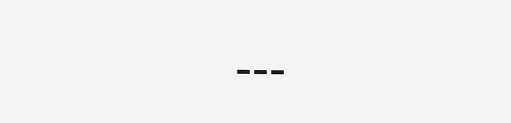---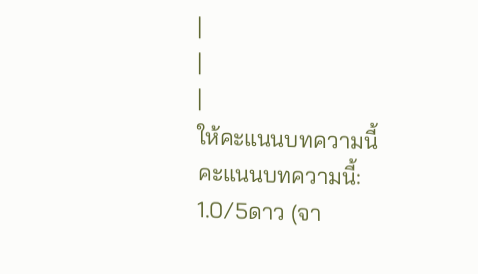|
|
|
ให้คะแนนบทความนี้
คะแนนบทความนี้: 1.0/5ดาว (จา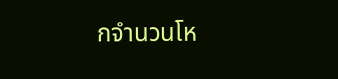กจำนวนโห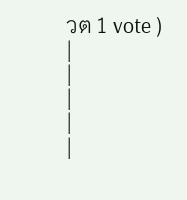วต 1 vote ) |
|
|
|
|